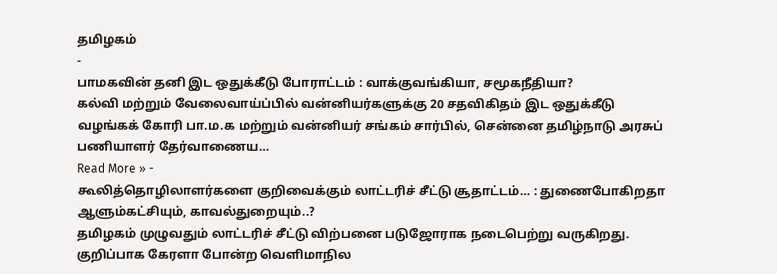தமிழகம்
-
பாமகவின் தனி இட ஒதுக்கீடு போராட்டம் : வாக்குவங்கியா, சமூகநீதியா?
கல்வி மற்றும் வேலைவாய்ப்பில் வன்னியர்களுக்கு 20 சதவிகிதம் இட ஒதுக்கீடு வழங்கக் கோரி பா.ம.க மற்றும் வன்னியர் சங்கம் சார்பில், சென்னை தமிழ்நாடு அரசுப் பணியாளர் தேர்வாணைய…
Read More » -
கூலித்தொழிலாளர்களை குறிவைக்கும் லாட்டரிச் சீட்டு சூதாட்டம்… : துணைபோகிறதா ஆளும்கட்சியும், காவல்துறையும்..?
தமிழகம் முழுவதும் லாட்டரிச் சீட்டு விற்பனை படுஜோராக நடைபெற்று வருகிறது. குறிப்பாக கேரளா போன்ற வெளிமாநில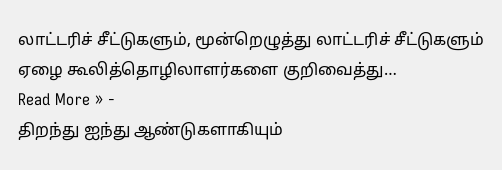லாட்டரிச் சீட்டுகளும், மூன்றெழுத்து லாட்டரிச் சீட்டுகளும் ஏழை கூலித்தொழிலாளர்களை குறிவைத்து…
Read More » -
திறந்து ஐந்து ஆண்டுகளாகியும்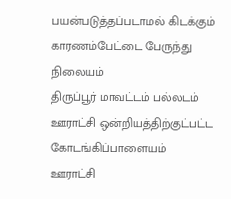பயன்படுத்தப்படாமல் கிடக்கும் காரணம்பேட்டை பேருந்து நிலையம்
திருப்பூர் மாவட்டம் பல்லடம் ஊராட்சி ஒன்றியத்திற்குட்பட்ட கோடங்கிப்பாளையம் ஊராட்சி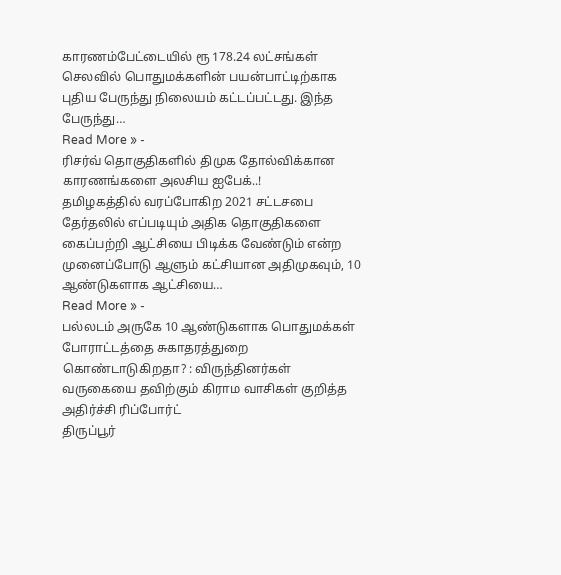காரணம்பேட்டையில் ரூ 178.24 லட்சங்கள் செலவில் பொதுமக்களின் பயன்பாட்டிற்காக புதிய பேருந்து நிலையம் கட்டப்பட்டது. இந்த பேருந்து…
Read More » -
ரிசர்வ் தொகுதிகளில் திமுக தோல்விக்கான காரணங்களை அலசிய ஐபேக்..!
தமிழகத்தில் வரப்போகிற 2021 சட்டசபை தேர்தலில் எப்படியும் அதிக தொகுதிகளை கைப்பற்றி ஆட்சியை பிடிக்க வேண்டும் என்ற முனைப்போடு ஆளும் கட்சியான அதிமுகவும், 10 ஆண்டுகளாக ஆட்சியை…
Read More » -
பல்லடம் அருகே 10 ஆண்டுகளாக பொதுமக்கள் போராட்டத்தை சுகாதரத்துறை கொண்டாடுகிறதா? : விருந்தினர்கள் வருகையை தவிற்கும் கிராம வாசிகள் குறித்த அதிர்ச்சி ரிப்போர்ட்
திருப்பூர்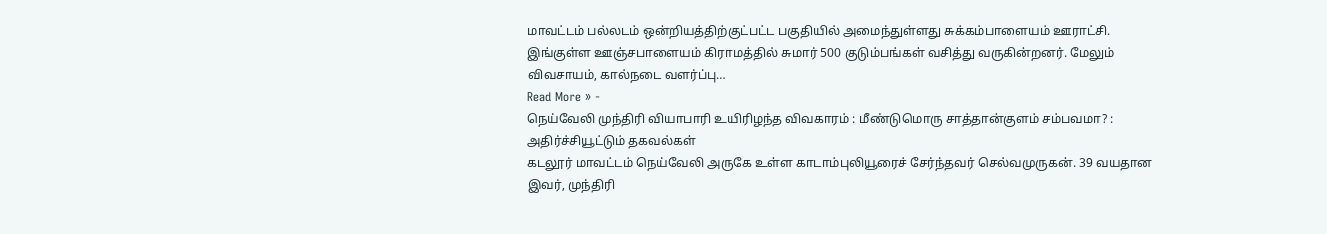மாவட்டம் பல்லடம் ஒன்றியத்திற்குட்பட்ட பகுதியில் அமைந்துள்ளது சுக்கம்பாளையம் ஊராட்சி. இங்குள்ள ஊஞ்சபாளையம் கிராமத்தில் சுமார் 500 குடும்பங்கள் வசித்து வருகின்றனர். மேலும் விவசாயம், கால்நடை வளர்ப்பு…
Read More » -
நெய்வேலி முந்திரி வியாபாரி உயிரிழந்த விவகாரம் : மீண்டுமொரு சாத்தான்குளம் சம்பவமா? : அதிர்ச்சியூட்டும் தகவல்கள்
கடலூர் மாவட்டம் நெய்வேலி அருகே உள்ள காடாம்புலியூரைச் சேர்ந்தவர் செல்வமுருகன். 39 வயதான இவர், முந்திரி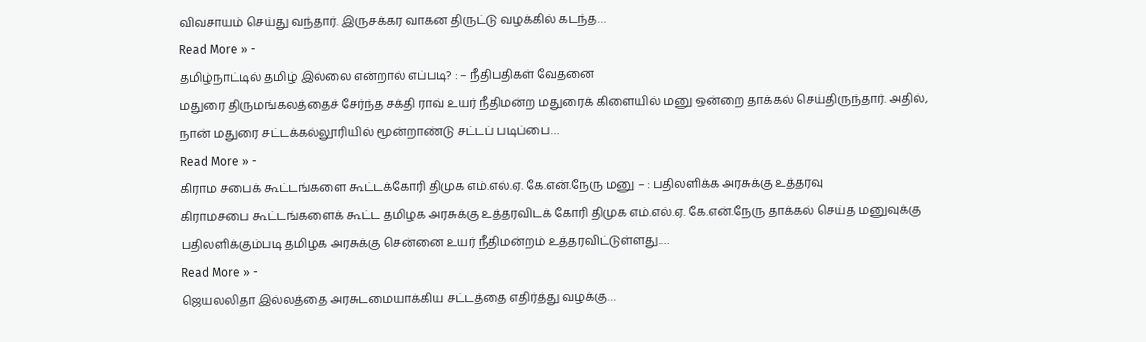விவசாயம் செய்து வந்தார். இருசக்கர வாகன திருட்டு வழக்கில் கடந்த…
Read More » -
தமிழ்நாட்டில் தமிழ் இல்லை என்றால் எப்படி? : – நீதிபதிகள் வேதனை
மதுரை திருமங்கலத்தைச் சேர்ந்த சக்தி ராவ் உயர் நீதிமன்ற மதுரைக் கிளையில் மனு ஒன்றை தாக்கல் செய்திருந்தார். அதில், நான் மதுரை சட்டக்கல்லூரியில் மூன்றாண்டு சட்டப் படிப்பை…
Read More » -
கிராம சபைக் கூட்டங்களை கூட்டக்கோரி திமுக எம்.எல்.ஏ. கே.என்.நேரு மனு – : பதிலளிக்க அரசுக்கு உத்தரவு
கிராமசபை கூட்டங்களைக் கூட்ட தமிழக அரசுக்கு உத்தரவிடக் கோரி திமுக எம்.எல்.ஏ. கே.என்.நேரு தாக்கல் செய்த மனுவுக்கு பதிலளிக்கும்படி தமிழக அரசுக்கு சென்னை உயர் நீதிமன்றம் உத்தரவிட்டுள்ளது.…
Read More » -
ஜெயலலிதா இல்லத்தை அரசுடமையாக்கிய சட்டத்தை எதிர்த்து வழக்கு…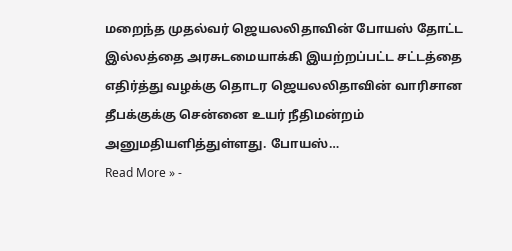மறைந்த முதல்வர் ஜெயலலிதாவின் போயஸ் தோட்ட இல்லத்தை அரசுடமையாக்கி இயற்றப்பட்ட சட்டத்தை எதிர்த்து வழக்கு தொடர ஜெயலலிதாவின் வாரிசான தீபக்குக்கு சென்னை உயர் நீதிமன்றம் அனுமதியளித்துள்ளது. போயஸ்…
Read More » -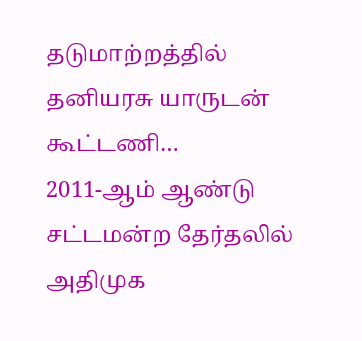தடுமாற்றத்தில் தனியரசு யாருடன் கூட்டணி…
2011-ஆம் ஆண்டு சட்டமன்ற தேர்தலில் அதிமுக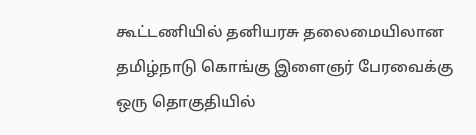கூட்டணியில் தனியரசு தலைமையிலான தமிழ்நாடு கொங்கு இளைஞர் பேரவைக்கு ஒரு தொகுதியில்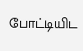போட்டியிட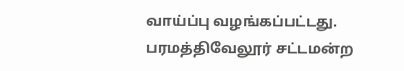வாய்ப்பு வழங்கப்பட்டது. பரமத்திவேலூர் சட்டமன்ற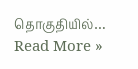தொகுதியில்…
Read More »